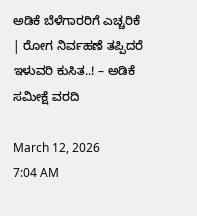ಅಡಿಕೆ ಬೆಳೆಗಾರರಿಗೆ ಎಚ್ಚರಿಕೆ | ರೋಗ ನಿರ್ವಹಣೆ ತಪ್ಪಿದರೆ ಇಳುವರಿ ಕುಸಿತ..! – ಅಡಿಕೆ ಸಮೀಕ್ಷೆ ವರದಿ

March 12, 2026
7:04 AM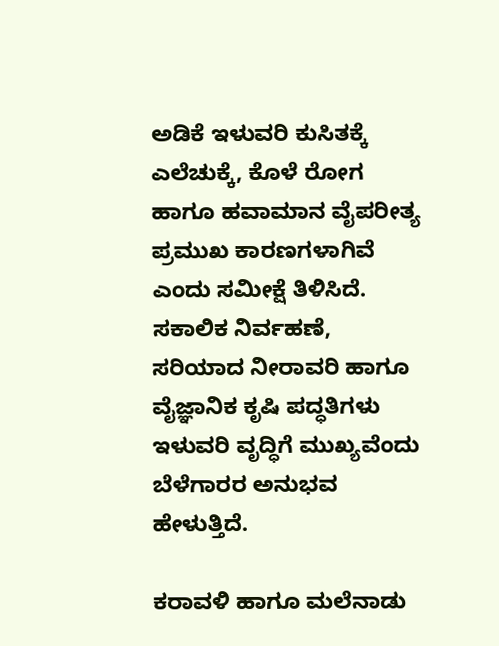ಅಡಿಕೆ ಇಳುವರಿ ಕುಸಿತಕ್ಕೆ ಎಲೆಚುಕ್ಕೆ, ಕೊಳೆ ರೋಗ ಹಾಗೂ ಹವಾಮಾನ ವೈಪರೀತ್ಯ ಪ್ರಮುಖ ಕಾರಣಗಳಾಗಿವೆ ಎಂದು ಸಮೀಕ್ಷೆ ತಿಳಿಸಿದೆ. ಸಕಾಲಿಕ ನಿರ್ವಹಣೆ, ಸರಿಯಾದ ನೀರಾವರಿ ಹಾಗೂ ವೈಜ್ಞಾನಿಕ ಕೃಷಿ ಪದ್ಧತಿಗಳು ಇಳುವರಿ ವೃದ್ಧಿಗೆ ಮುಖ್ಯವೆಂದು ಬೆಳೆಗಾರರ ಅನುಭವ ಹೇಳುತ್ತಿದೆ.

ಕರಾವಳಿ ಹಾಗೂ ಮಲೆನಾಡು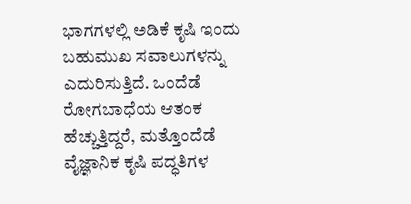ಭಾಗಗಳಲ್ಲಿ ಅಡಿಕೆ ಕೃಷಿ ಇಂದು ಬಹುಮುಖ ಸವಾಲುಗಳನ್ನು ಎದುರಿಸುತ್ತಿದೆ. ಒಂದೆಡೆ ರೋಗಬಾಧೆಯ ಆತಂಕ ಹೆಚ್ಚುತ್ತಿದ್ದರೆ, ಮತ್ತೊಂದೆಡೆ ವೈಜ್ಞಾನಿಕ ಕೃಷಿ ಪದ್ಧತಿಗಳ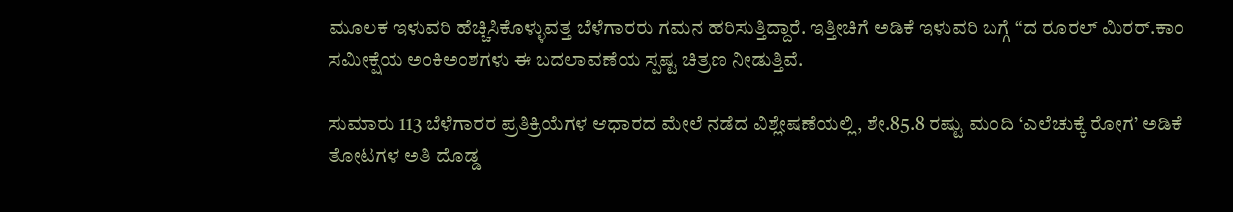ಮೂಲಕ ಇಳುವರಿ ಹೆಚ್ಚಿಸಿಕೊಳ್ಳುವತ್ತ ಬೆಳೆಗಾರರು ಗಮನ ಹರಿಸುತ್ತಿದ್ದಾರೆ. ಇತ್ತೀಚಿಗೆ ಅಡಿಕೆ ಇಳುವರಿ ಬಗ್ಗೆ “ದ ರೂರಲ್‌ ಮಿರರ್.ಕಾಂ ಸಮೀಕ್ಷೆಯ ಅಂಕಿಅಂಶಗಳು ಈ ಬದಲಾವಣೆಯ ಸ್ಪಷ್ಟ ಚಿತ್ರಣ ನೀಡುತ್ತಿವೆ.

ಸುಮಾರು 113 ಬೆಳೆಗಾರರ ಪ್ರತಿಕ್ರಿಯೆಗಳ ಆಧಾರದ ಮೇಲೆ ನಡೆದ ವಿಶ್ಲೇಷಣೆಯಲ್ಲಿ, ಶೇ.85.8 ರಷ್ಟು ಮಂದಿ ‘ಎಲೆಚುಕ್ಕೆ ರೋಗ’ ಅಡಿಕೆ ತೋಟಗಳ ಅತಿ ದೊಡ್ಡ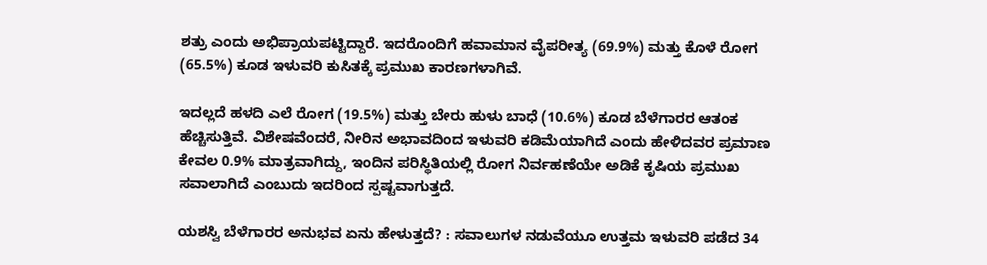ಶತ್ರು ಎಂದು ಅಭಿಪ್ರಾಯಪಟ್ಟಿದ್ದಾರೆ. ಇದರೊಂದಿಗೆ ಹವಾಮಾನ ವೈಪರೀತ್ಯ (69.9%) ಮತ್ತು ಕೊಳೆ ರೋಗ (65.5%) ಕೂಡ ಇಳುವರಿ ಕುಸಿತಕ್ಕೆ ಪ್ರಮುಖ ಕಾರಣಗಳಾಗಿವೆ.

ಇದಲ್ಲದೆ ಹಳದಿ ಎಲೆ ರೋಗ (19.5%) ಮತ್ತು ಬೇರು ಹುಳು ಬಾಧೆ (10.6%) ಕೂಡ ಬೆಳೆಗಾರರ ಆತಂಕ ಹೆಚ್ಚಿಸುತ್ತಿವೆ. ವಿಶೇಷವೆಂದರೆ, ನೀರಿನ ಅಭಾವದಿಂದ ಇಳುವರಿ ಕಡಿಮೆಯಾಗಿದೆ ಎಂದು ಹೇಳಿದವರ ಪ್ರಮಾಣ ಕೇವಲ 0.9% ಮಾತ್ರವಾಗಿದ್ದು, ಇಂದಿನ ಪರಿಸ್ಥಿತಿಯಲ್ಲಿ ರೋಗ ನಿರ್ವಹಣೆಯೇ ಅಡಿಕೆ ಕೃಷಿಯ ಪ್ರಮುಖ ಸವಾಲಾಗಿದೆ ಎಂಬುದು ಇದರಿಂದ ಸ್ಪಷ್ಟವಾಗುತ್ತದೆ.

ಯಶಸ್ವಿ ಬೆಳೆಗಾರರ ಅನುಭವ ಏನು ಹೇಳುತ್ತದೆ? : ಸವಾಲುಗಳ ನಡುವೆಯೂ ಉತ್ತಮ ಇಳುವರಿ ಪಡೆದ 34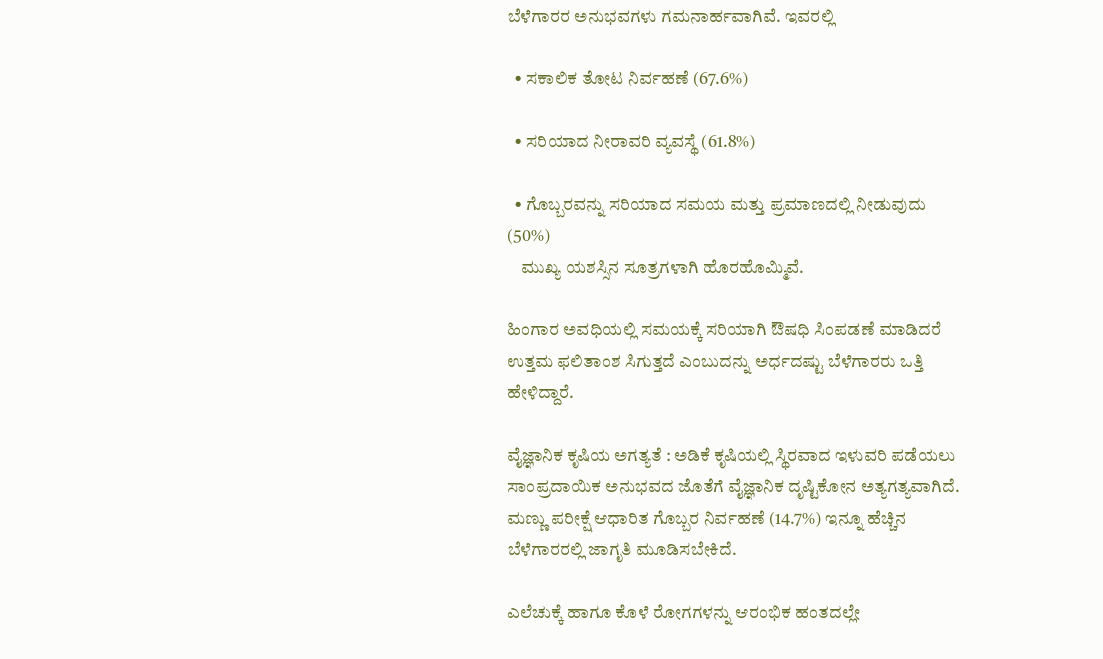ಬೆಳೆಗಾರರ ಅನುಭವಗಳು ಗಮನಾರ್ಹವಾಗಿವೆ. ಇವರಲ್ಲಿ

  • ಸಕಾಲಿಕ ತೋಟ ನಿರ್ವಹಣೆ (67.6%)

  • ಸರಿಯಾದ ನೀರಾವರಿ ವ್ಯವಸ್ಥೆ (61.8%)

  • ಗೊಬ್ಬರವನ್ನು ಸರಿಯಾದ ಸಮಯ ಮತ್ತು ಪ್ರಮಾಣದಲ್ಲಿ ನೀಡುವುದು (50%)
    ಮುಖ್ಯ ಯಶಸ್ಸಿನ ಸೂತ್ರಗಳಾಗಿ ಹೊರಹೊಮ್ಮಿವೆ.

ಹಿಂಗಾರ ಅವಧಿಯಲ್ಲಿ ಸಮಯಕ್ಕೆ ಸರಿಯಾಗಿ ಔಷಧಿ ಸಿಂಪಡಣೆ ಮಾಡಿದರೆ ಉತ್ತಮ ಫಲಿತಾಂಶ ಸಿಗುತ್ತದೆ ಎಂಬುದನ್ನು ಅರ್ಧದಷ್ಟು ಬೆಳೆಗಾರರು ಒತ್ತಿ ಹೇಳಿದ್ದಾರೆ.

ವೈಜ್ಞಾನಿಕ ಕೃಷಿಯ ಅಗತ್ಯತೆ : ಅಡಿಕೆ ಕೃಷಿಯಲ್ಲಿ ಸ್ಥಿರವಾದ ಇಳುವರಿ ಪಡೆಯಲು ಸಾಂಪ್ರದಾಯಿಕ ಅನುಭವದ ಜೊತೆಗೆ ವೈಜ್ಞಾನಿಕ ದೃಷ್ಟಿಕೋನ ಅತ್ಯಗತ್ಯವಾಗಿದೆ. ಮಣ್ಣು ಪರೀಕ್ಷೆ ಆಧಾರಿತ ಗೊಬ್ಬರ ನಿರ್ವಹಣೆ (14.7%) ಇನ್ನೂ ಹೆಚ್ಚಿನ ಬೆಳೆಗಾರರಲ್ಲಿ ಜಾಗೃತಿ ಮೂಡಿಸಬೇಕಿದೆ.

ಎಲೆಚುಕ್ಕೆ ಹಾಗೂ ಕೊಳೆ ರೋಗಗಳನ್ನು ಆರಂಭಿಕ ಹಂತದಲ್ಲೇ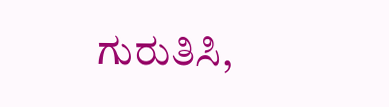ಗುರುತಿಸಿ,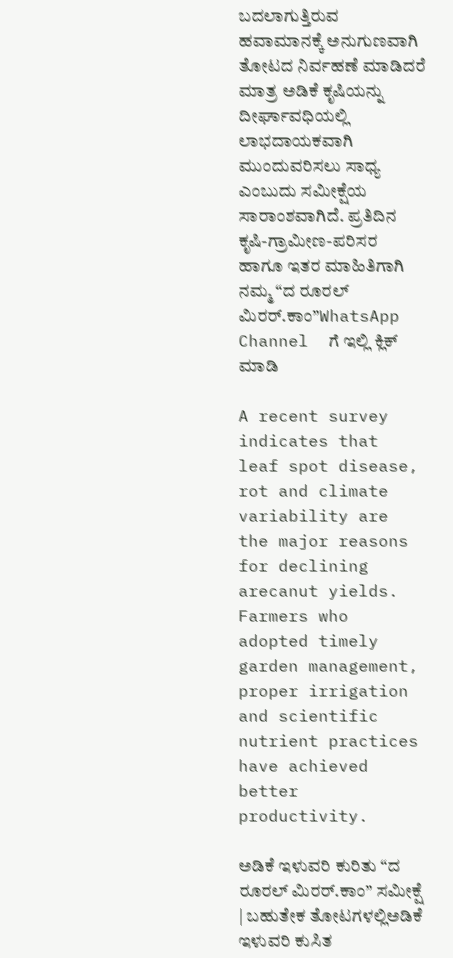ಬದಲಾಗುತ್ತಿರುವ ಹವಾಮಾನಕ್ಕೆ ಅನುಗುಣವಾಗಿ ತೋಟದ ನಿರ್ವಹಣೆ ಮಾಡಿದರೆ ಮಾತ್ರ ಅಡಿಕೆ ಕೃಷಿಯನ್ನು ದೀರ್ಘಾವಧಿಯಲ್ಲಿ ಲಾಭದಾಯಕವಾಗಿ ಮುಂದುವರಿಸಲು ಸಾಧ್ಯ ಎಂಬುದು ಸಮೀಕ್ಷೆಯ ಸಾರಾಂಶವಾಗಿದೆ. ಪ್ರತಿದಿನ ಕೃಷಿ-ಗ್ರಾಮೀಣ-ಪರಿಸರ ಹಾಗೂ ಇತರ ಮಾಹಿತಿಗಾಗಿ  ನಮ್ಮ “ದ ರೂರಲ್‌ ಮಿರರ್.ಕಾಂ”WhatsApp Channel  ಗೆ ಇಲ್ಲಿ ಕ್ಲಿಕ್‌ ಮಾಡಿ

A recent survey indicates that leaf spot disease, rot and climate variability are the major reasons for declining arecanut yields. Farmers who adopted timely garden management, proper irrigation and scientific nutrient practices have achieved better productivity.

ಅಡಿಕೆ ಇಳುವರಿ ಕುರಿತು “ದ ರೂರಲ್ ಮಿರರ್.ಕಾಂ” ಸಮೀಕ್ಷೆ | ಬಹುತೇಕ ತೋಟಗಳಲ್ಲಿಅಡಿಕೆ ಇಳುವರಿ ಕುಸಿತ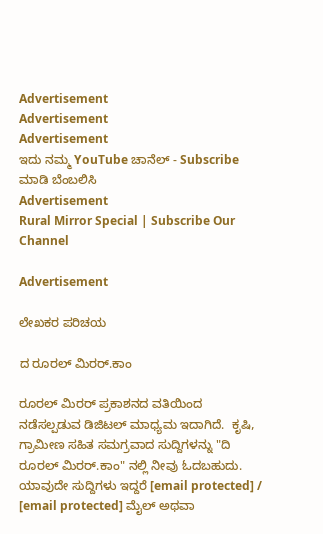Advertisement
Advertisement
Advertisement
ಇದು ನಮ್ಮ YouTube ಚಾನೆಲ್ - Subscribe ಮಾಡಿ ಬೆಂಬಲಿಸಿ
Advertisement
Rural Mirror Special | Subscribe Our Channel

Advertisement

ಲೇಖಕರ ಪರಿಚಯ

ದ ರೂರಲ್ ಮಿರರ್.ಕಾಂ

ರೂರಲ್‌ ಮಿರರ್‌ ಪ್ರಕಾಶನದ ವತಿಯಿಂದ ನಡೆಸಲ್ಪಡುವ ಡಿಜಿಟಲ್‌ ಮಾಧ್ಯಮ ಇದಾಗಿದೆ.  ಕೃಷಿ, ಗ್ರಾಮೀಣ ಸಹಿತ ಸಮಗ್ರವಾದ ಸುದ್ದಿಗಳನ್ನು "ದಿ ರೂರಲ್‌ ಮಿರರ್‌.ಕಾಂ" ನಲ್ಲಿ ನೀವು ಓದಬಹುದು. ಯಾವುದೇ ಸುದ್ದಿಗಳು ಇದ್ದರೆ [email protected] / [email protected] ಮೈಲ್ ಅಥವಾ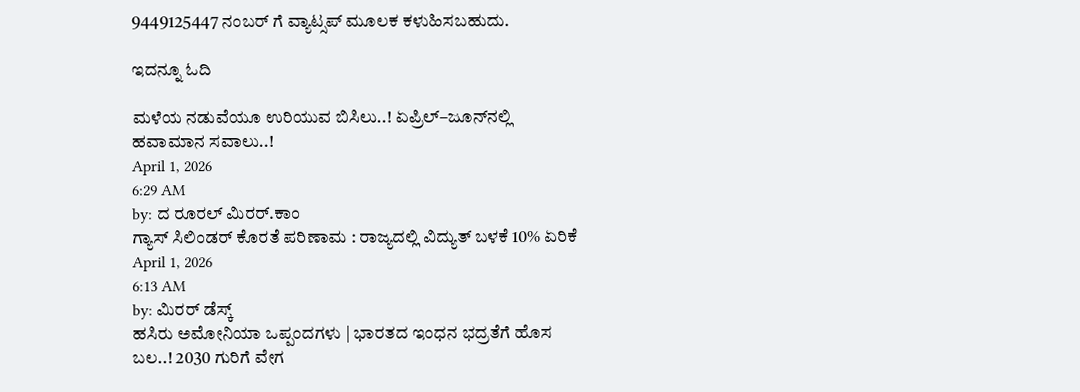9449125447 ನಂಬರ್ ಗೆ ವ್ಯಾಟ್ಸಪ್ ಮೂಲಕ ಕಳುಹಿಸಬಹುದು.

ಇದನ್ನೂ ಓದಿ

ಮಳೆಯ ನಡುವೆಯೂ ಉರಿಯುವ ಬಿಸಿಲು..! ಏಪ್ರಿಲ್–ಜೂನ್‌ನಲ್ಲಿ ಹವಾಮಾನ ಸವಾಲು..!
April 1, 2026
6:29 AM
by: ದ ರೂರಲ್ ಮಿರರ್.ಕಾಂ
ಗ್ಯಾಸ್ ಸಿಲಿಂಡರ್ ಕೊರತೆ ಪರಿಣಾಮ : ರಾಜ್ಯದಲ್ಲಿ ವಿದ್ಯುತ್ ಬಳಕೆ 10% ಏರಿಕೆ
April 1, 2026
6:13 AM
by: ಮಿರರ್‌ ಡೆಸ್ಕ್
ಹಸಿರು ಅಮೋನಿಯಾ ಒಪ್ಪಂದಗಳು | ಭಾರತದ ಇಂಧನ ಭದ್ರತೆಗೆ ಹೊಸ ಬಲ..! 2030 ಗುರಿಗೆ ವೇಗ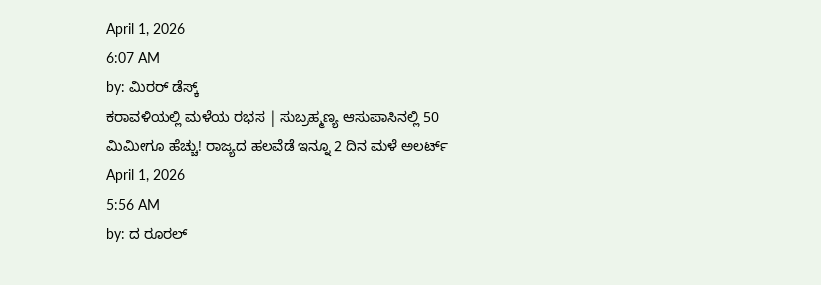April 1, 2026
6:07 AM
by: ಮಿರರ್‌ ಡೆಸ್ಕ್
ಕರಾವಳಿಯಲ್ಲಿ ಮಳೆಯ ರಭಸ | ಸುಬ್ರಹ್ಮಣ್ಯ ಆಸುಪಾಸಿನಲ್ಲಿ 50 ಮಿಮೀಗೂ ಹೆಚ್ಚು! ರಾಜ್ಯದ ಹಲವೆಡೆ ಇನ್ನೂ 2 ದಿನ ಮಳೆ ಅಲರ್ಟ್
April 1, 2026
5:56 AM
by: ದ ರೂರಲ್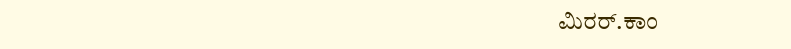ಮಿರರ್.ಕಾಂ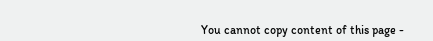You cannot copy content of this page -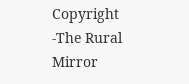Copyright -The Rural Mirror